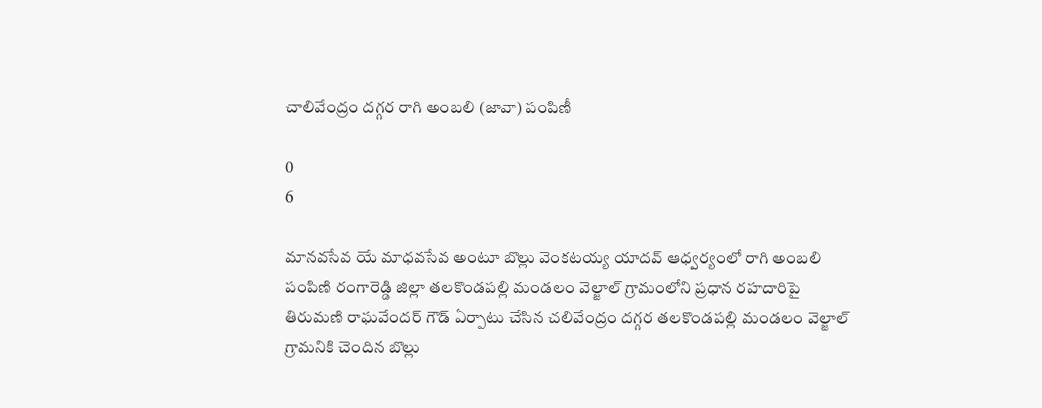చాలివేంద్రం దగ్గర రాగి అంబలి (జావా) పంపిణీ

0
6

మానవసేవ యే మాధవసేవ అంటూ బొల్లు వెంకటయ్య యాదవ్ ఆధ్వర్యంలో రాగి అంబలి పంపిణి రంగారెడ్డి జిల్లా తలకొండపల్లి మండలం వెల్జాల్ గ్రామంలోని ప్రధాన రహదారిపై తిరుమణి రాఘవేందర్ గౌడ్ ఏర్పాటు చేసిన చలివేంద్రం దగ్గర తలకొండపల్లి మండలం వెల్జాల్ గ్రామనికి చెందిన బొల్లు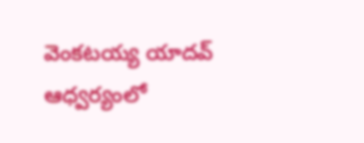వెంకటయ్య యాదవ్ ఆధ్వర్యంలో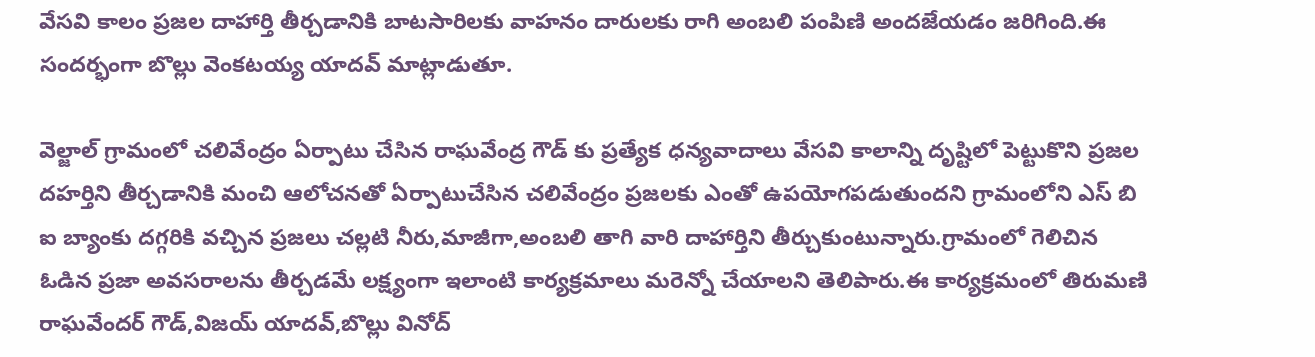వేసవి కాలం ప్రజల దాహార్తి తీర్చడానికి బాటసారిలకు వాహనం దారులకు రాగి అంబలి పంపిణి అందజేయడం జరిగింది.ఈ సందర్భంగా బొల్లు వెంకటయ్య యాదవ్ మాట్లాడుతూ.

వెల్జాల్ గ్రామంలో చలివేంద్రం ఏర్పాటు చేసిన రాఘవేంద్ర గౌడ్ కు ప్రత్యేక ధన్యవాదాలు వేసవి కాలాన్ని దృష్టిలో పెట్టుకొని ప్రజల దహర్తిని తీర్చడానికి మంచి ఆలోచనతో ఏర్పాటుచేసిన చలివేంద్రం ప్రజలకు ఎంతో ఉపయోగపడుతుందని గ్రామంలోని ఎస్ బి ఐ బ్యాంకు దగ్గరికి వచ్చిన ప్రజలు చల్లటి నీరు,మాజీగా,అంబలి తాగి వారి దాహార్తిని తీర్చుకుంటున్నారు.గ్రామంలో గెలిచిన ఓడిన ప్రజా అవసరాలను తీర్చడమే లక్ష్యంగా ఇలాంటి కార్యక్రమాలు మరెన్నో చేయాలని తెలిపారు.ఈ కార్యక్రమంలో తిరుమణి రాఘవేందర్ గౌడ్,విజయ్ యాదవ్,బొల్లు వినోద్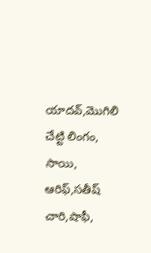యాదవ్,మొగిలి చేట్టి లింగం, సాయి, ఆరిఫ్,సతీష్ చారి,షాఫీ,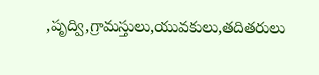,పృద్వి,గ్రామస్తులు,యువకులు,తదితరులు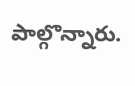పాల్గొన్నారు.